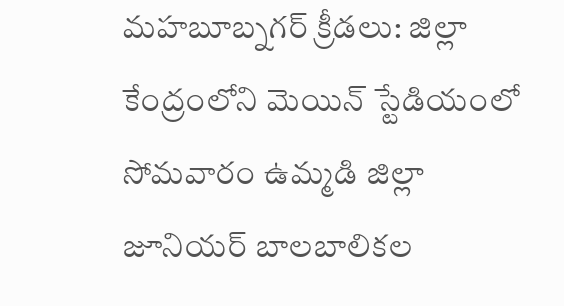మహబూబ్నగర్ క్రీడలు: జిల్లా కేంద్రంలోని మెయిన్ స్టేడియంలో సోమవారం ఉమ్మడి జిల్లా జూనియర్ బాలబాలికల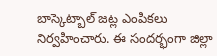బాస్కెట్బాల్ జట్ల ఎంపికలు నిర్వహించారు. ఈ సందర్భంగా జిల్లా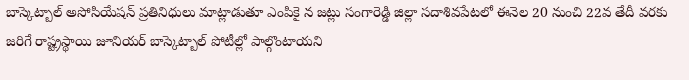బాస్కెట్బాల్ అసోసియేషన్ ప్రతినిధులు మాట్లాడుతూ ఎంపికై న జట్లు సంగారెడ్డి జిల్లా సదాశివపేటలో ఈనెల 20 నుంచి 22వ తేదీ వరకు జరిగే రాష్ట్రస్థాయి జూనియర్ బాస్కెట్బాల్ పోటీల్లో పాల్గొంటాయని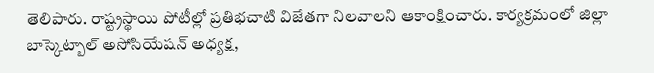తెలిపారు. రాష్ట్రస్థాయి పోటీల్లో ప్రతిభచాటి విజేతగా నిలవాలని ఆకాంక్షించారు. కార్యక్రమంలో జిల్లా బాస్కెట్బాల్ అసోసియేషన్ అధ్యక్ష,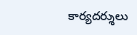కార్యదర్శులు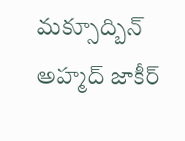మక్సూద్బిన్ అహ్మద్ జాకీర్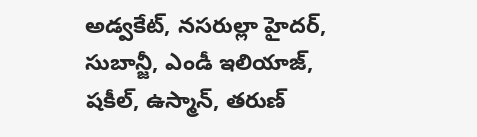అడ్వకేట్, నసరుల్లా హైదర్, సుబాన్జీ, ఎండీ ఇలియాజ్, షకీల్, ఉస్మాన్, తరుణ్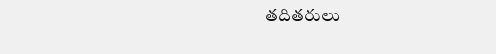తదితరులు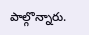పాల్గొన్నారు.